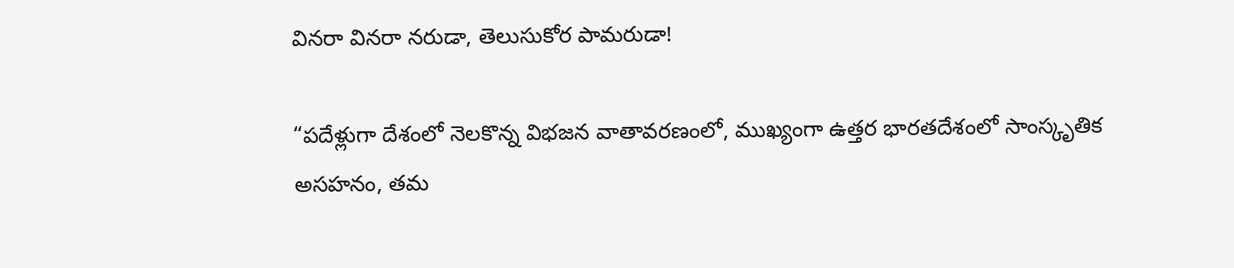వినరా వినరా నరుడా, తెలుసుకోర పామరుడా!

“పదేళ్లుగా దేశంలో నెలకొన్న విభజన వాతావరణంలో, ముఖ్యంగా ఉత్తర భారతదేశంలో సాంస్కృతిక అసహనం, తమ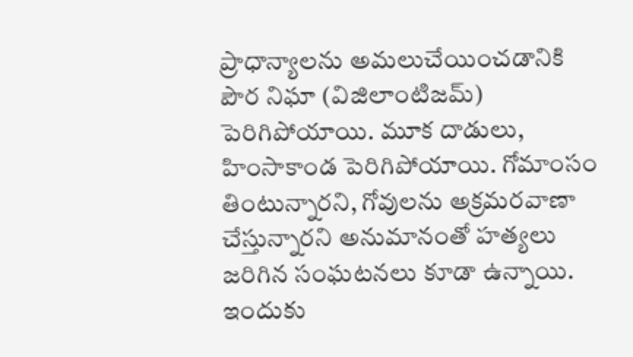ప్రాధాన్యాలను అమలుచేయించడానికి పౌర నిఘా (విజిలాంటిజమ్) పెరిగిపోయాయి. మూక దాడులు, హింసాకాండ పెరిగిపోయాయి. గోమాంసం తింటున్నారని, గోవులను అక్రమరవాణా చేస్తున్నారని అనుమానంతో హత్యలు జరిగిన సంఘటనలు కూడా ఉన్నాయి. ఇందుకు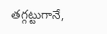తగ్గట్టుగానే,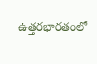ఉత్తరభారతంలో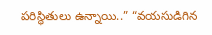పరిస్థితులు ఉన్నాయి..” “వయసుడిగిన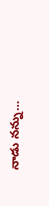నాడు నన్ను…